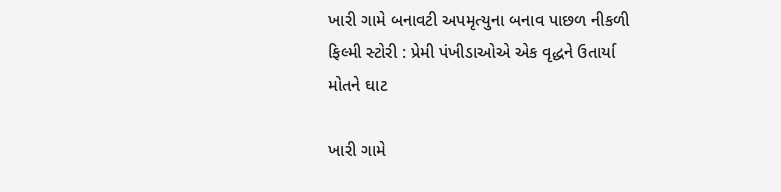ખારી ગામે બનાવટી અપમૃત્યુના બનાવ પાછળ નીકળી ફિલ્મી સ્ટોરી : પ્રેમી પંખીડાઓએ એક વૃદ્ધને ઉતાર્યા મોતને ઘાટ

ખારી ગામે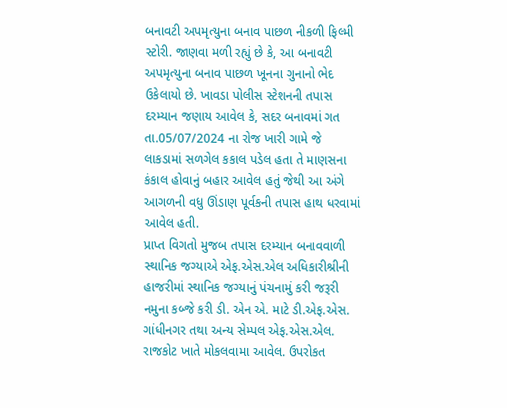બનાવટી અપમૃત્યુના બનાવ પાછળ નીકળી ફિલ્મી સ્ટોરી. જાણવા મળી રહ્યું છે કે, આ બનાવટી અપમૃત્યુના બનાવ પાછળ ખૂનના ગુનાનો ભેદ ઉકેલાયો છે. ખાવડા પોલીસ સ્ટેશનની તપાસ દરમ્યાન જણાય આવેલ કે, સદર બનાવમાં ગત તા.05/07/2024 ના રોજ ખારી ગામે જે લાકડામાં સળગેલ કકાલ પડેલ હતા તે માણસના કંકાલ હોવાનું બહાર આવેલ હતું જેથી આ અંગે આગળની વધુ ઊંડાણ પૂર્વકની તપાસ હાથ ધરવામાં આવેલ હતી.
પ્રાપ્ત વિગતો મુજબ તપાસ દરમ્યાન બનાવવાળી સ્થાનિક જગ્યાએ એફ.એસ.એલ અધિકારીશ્રીની હાજરીમાં સ્થાનિક જગ્યાનું પંચનામું કરી જરૂરી નમુના કબ્જે કરી ડી. એન એ. માટે ડી.એફ.એસ. ગાંધીનગર તથા અન્ય સેમ્પલ એફ.એસ.એલ. રાજકોટ ખાતે મોકલવામા આવેલ. ઉપરોકત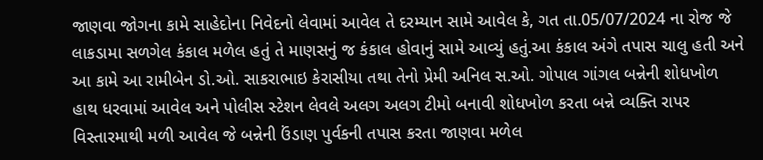જાણવા જોગના કામે સાહેદોના નિવેદનો લેવામાં આવેલ તે દરમ્યાન સામે આવેલ કે, ગત તા.05/07/2024 ના રોજ જે લાકડામા સળગેલ કંકાલ મળેલ હતું તે માણસનું જ કંકાલ હોવાનું સામે આવ્યું હતું.આ કંકાલ અંગે તપાસ ચાલુ હતી અને આ કામે આ રામીબેન ડો.ઓ. સાકરાભાઇ કેરાસીયા તથા તેનો પ્રેમી અનિલ સ.ઓ. ગોપાલ ગાંગલ બન્નેની શોધખોળ હાથ ધરવામાં આવેલ અને પોલીસ સ્ટેશન લેવલે અલગ અલગ ટીમો બનાવી શોધખોળ કરતા બન્ને વ્યક્તિ રાપર વિસ્તારમાથી મળી આવેલ જે બન્નેની ઉંડાણ પુર્વકની તપાસ કરતા જાણવા મળેલ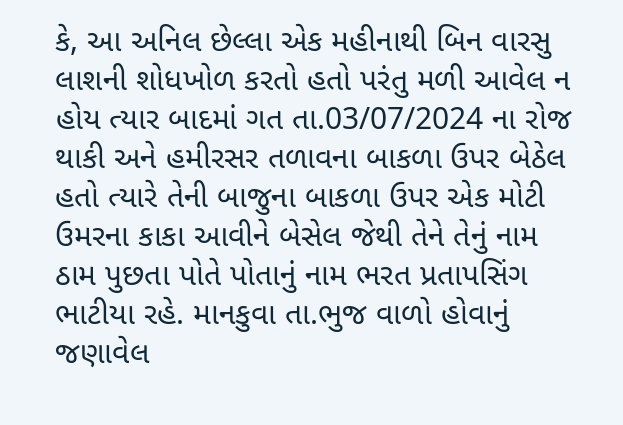કે, આ અનિલ છેલ્લા એક મહીનાથી બિન વારસુ લાશની શોધખોળ કરતો હતો પરંતુ મળી આવેલ ન હોય ત્યાર બાદમાં ગત તા.03/07/2024 ના રોજ થાકી અને હમીરસર તળાવના બાકળા ઉપર બેઠેલ હતો ત્યારે તેની બાજુના બાકળા ઉપર એક મોટી ઉમરના કાકા આવીને બેસેલ જેથી તેને તેનું નામ ઠામ પુછતા પોતે પોતાનું નામ ભરત પ્રતાપસિંગ ભાટીયા રહે. માનકુવા તા.ભુજ વાળો હોવાનું જણાવેલ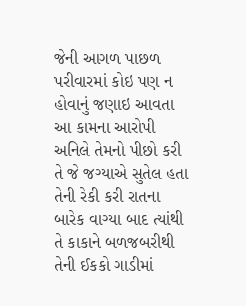જેની આગળ પાછળ પરીવારમાં કોઇ પણ ન હોવાનું જણાઇ આવતા આ કામના આરોપી અનિલે તેમનો પીછો કરી તે જે જગ્યાએ સુતેલ હતા તેની રેકી કરી રાતના બારેક વાગ્યા બાદ ત્યાંથી તે કાકાને બળજબરીથી તેની ઈકકો ગાડીમાં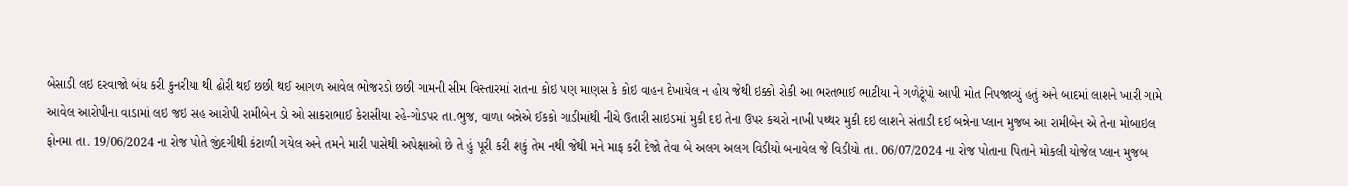બેસાડી લઇ દરવાજો બંધ કરી કુનરીયા થી ઢોરી થઈ છછી થઈ આગળ આવેલ ભોજરડો છછી ગામની સીમ વિસ્તારમાં રાતના કોઇ પણ માણસ કે કોઇ વાહન દેખાયેલ ન હોય જેથી ઇક્કો રોકી આ ભરતભાઈ ભાટીયા ને ગળેટૂંપો આપી મોત નિપજાવ્યું હતું અને બાદમાં લાશને ખારી ગામે આવેલ આરોપીના વાડામાં લઇ જઇ સહ આરોપી રામીબેન ડો ઓ સાકરાભાઈ કેરાસીયા રહે-ગોડપર તા.ભુજ, વાળા બન્નેએ ઈકકો ગાડીમાંથી નીચે ઉતારી સાઇડમાં મુકી દઇ તેના ઉપર કચરો નાખી પથ્થર મુકી દઇ લાશને સંતાડી દઈ બન્નેના પ્લાન મુજબ આ રામીબેન એ તેના મોબાઇલ ફોનમા તા. 19/06/2024 ના રોજ પોતે જીંદગીથી કંટાળી ગયેલ અને તમને મારી પાસેથી અપેક્ષાઓ છે તે હું પૂરી કરી શકું તેમ નથી જેથી મને માફ કરી દેજો તેવા બે અલગ અલગ વિડીયો બનાવેલ જે વિડીયો તા. 06/07/2024 ના રોજ પોતાના પિતાને મોકલી યોજેલ પ્લાન મુજબ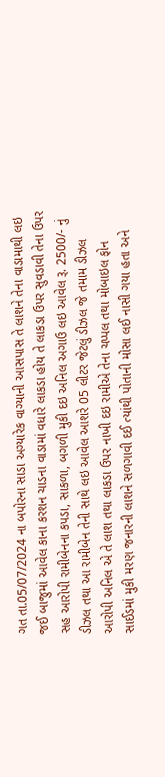ગત તા.05/07/2024 ના બપોરના સાડા અગ્યારેક વાગ્યાની આસપાસ તે લાશને તેના વાડામાથી લઇ જઈ બાજુમાં આવેલ કાના કરશન ચાડના વાડામાં વધારે લાકડા હોય તે લાકડા ઉપર સુવડાવી તેના ઉપર સહ આરોપી રામીબેનના કપડા, સાકળા, બગળી મુકી દઇ અનિલ અગાઉ લઇ આવેલ રૂ. 2500/- નું ડીઝલ તથા આ રામીબેન તેની સાથે લઇ આવેલ આશરે 05 લીટર જેટલું ડીઝલ જે તમામ ડીઝલ આરોપી અનિલ એ તે લાશ તથા લાકડા ઉપર નાખી દઇ રામીએ તેના ચપ્પલ તથા મોબાઇલ ફોન સાઈડમાં મુકી મરણ જનારની લાશને સળગાવી દઈ ત્યાંથી પોતાની મોસા લઈ નાસી ગયા હતા અને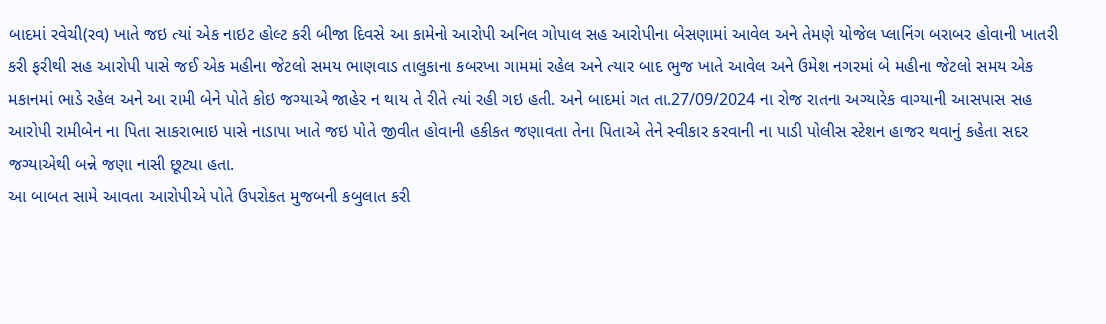બાદમાં રવેચી(રવ) ખાતે જઇ ત્યાં એક નાઇટ હોલ્ટ કરી બીજા દિવસે આ કામેનો આરોપી અનિલ ગોપાલ સહ આરોપીના બેસણામાં આવેલ અને તેમણે યોજેલ પ્લાનિંગ બરાબર હોવાની ખાતરી કરી ફરીથી સહ આરોપી પાસે જઈ એક મહીના જેટલો સમય ભાણવાડ તાલુકાના કબરખા ગામમાં રહેલ અને ત્યાર બાદ ભુજ ખાતે આવેલ અને ઉમેશ નગરમાં બે મહીના જેટલો સમય એક મકાનમાં ભાડે રહેલ અને આ રામી બેને પોતે કોઇ જગ્યાએ જાહેર ન થાય તે રીતે ત્યાં રહી ગઇ હતી. અને બાદમાં ગત તા.27/09/2024 ના રોજ રાતના અગ્યારેક વાગ્યાની આસપાસ સહ આરોપી રામીબેન ના પિતા સાકરાભાઇ પાસે નાડાપા ખાતે જઇ પોતે જીવીત હોવાની હકીકત જણાવતા તેના પિતાએ તેને સ્વીકાર કરવાની ના પાડી પોલીસ સ્ટેશન હાજર થવાનું કહેતા સદર જગ્યાએથી બન્ને જણા નાસી છૂટ્યા હતા.
આ બાબત સામે આવતા આરોપીએ પોતે ઉપરોકત મુજબની કબુલાત કરી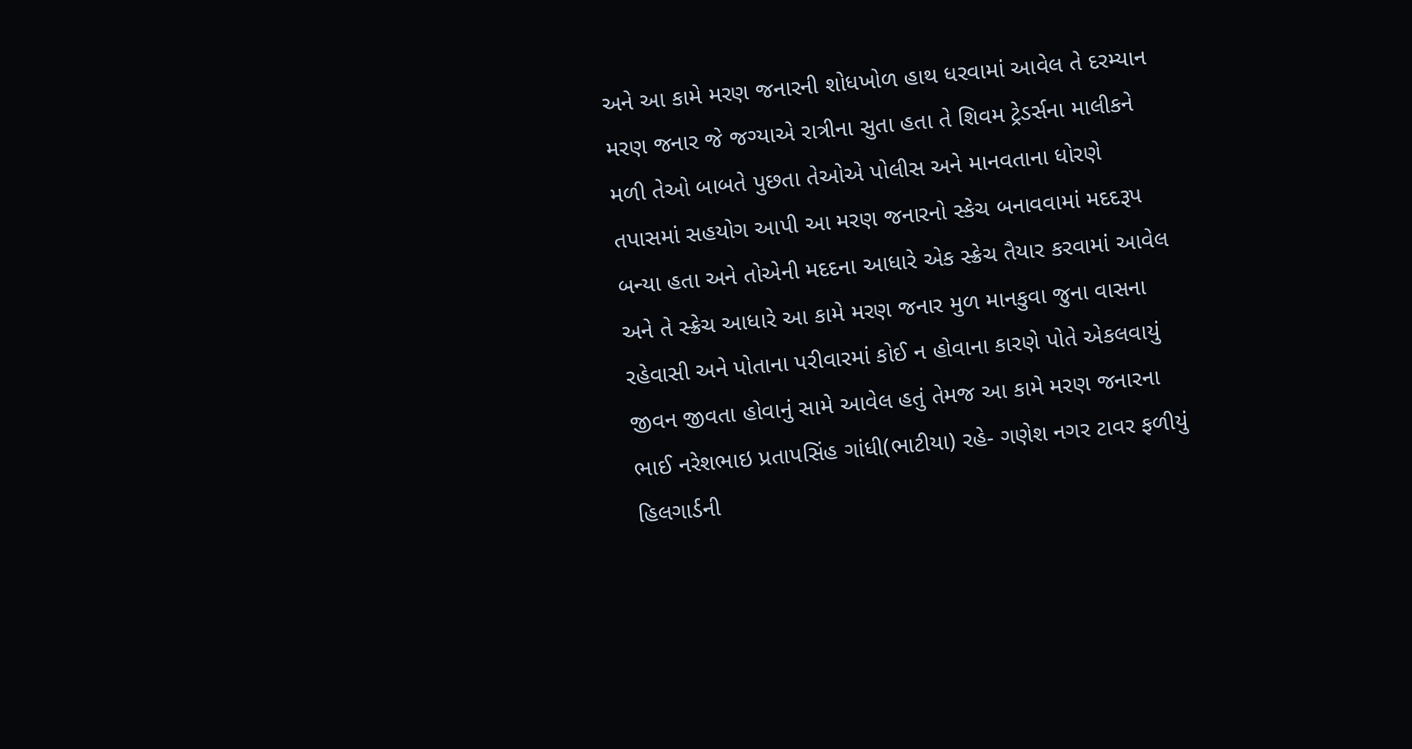અને આ કામે મરણ જનારની શોધખોળ હાથ ધરવામાં આવેલ તે દરમ્યાન મરણ જનાર જે જગ્યાએ રાત્રીના સુતા હતા તે શિવમ ટ્રેડર્સના માલીકને મળી તેઓ બાબતે પુછતા તેઓએ પોલીસ અને માનવતાના ધોરણે તપાસમાં સહયોગ આપી આ મરણ જનારનો સ્કેચ બનાવવામાં મદદરૂપ બન્યા હતા અને તોએની મદદના આધારે એક સ્ક્રેચ તૈયાર કરવામાં આવેલ અને તે સ્ક્રેચ આધારે આ કામે મરણ જનાર મુળ માનકુવા જુના વાસના રહેવાસી અને પોતાના પરીવારમાં કોઈ ન હોવાના કારણે પોતે એકલવાયું જીવન જીવતા હોવાનું સામે આવેલ હતું તેમજ આ કામે મરણ જનારના ભાઈ નરેશભાઇ પ્રતાપસિંહ ગાંધી(ભાટીયા) રહે- ગણેશ નગર ટાવર ફળીયું હિલગાર્ડની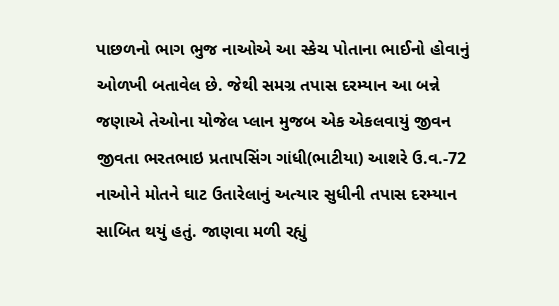પાછળનો ભાગ ભુજ નાઓએ આ સ્કેચ પોતાના ભાઈનો હોવાનું ઓળખી બતાવેલ છે. જેથી સમગ્ર તપાસ દરમ્યાન આ બન્ને જણાએ તેઓના યોજેલ પ્લાન મુજબ એક એકલવાયું જીવન જીવતા ભરતભાઇ પ્રતાપસિંગ ગાંધી(ભાટીયા) આશરે ઉ.વ.-72 નાઓને મોતને ઘાટ ઉતારેલાનું અત્યાર સુધીની તપાસ દરમ્યાન સાબિત થયું હતું. જાણવા મળી રહ્યું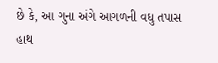છે કે, આ ગુના અંગે આગળની વધુ તપાસ હાથ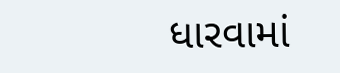ધારવામાં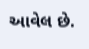આવેલ છે.